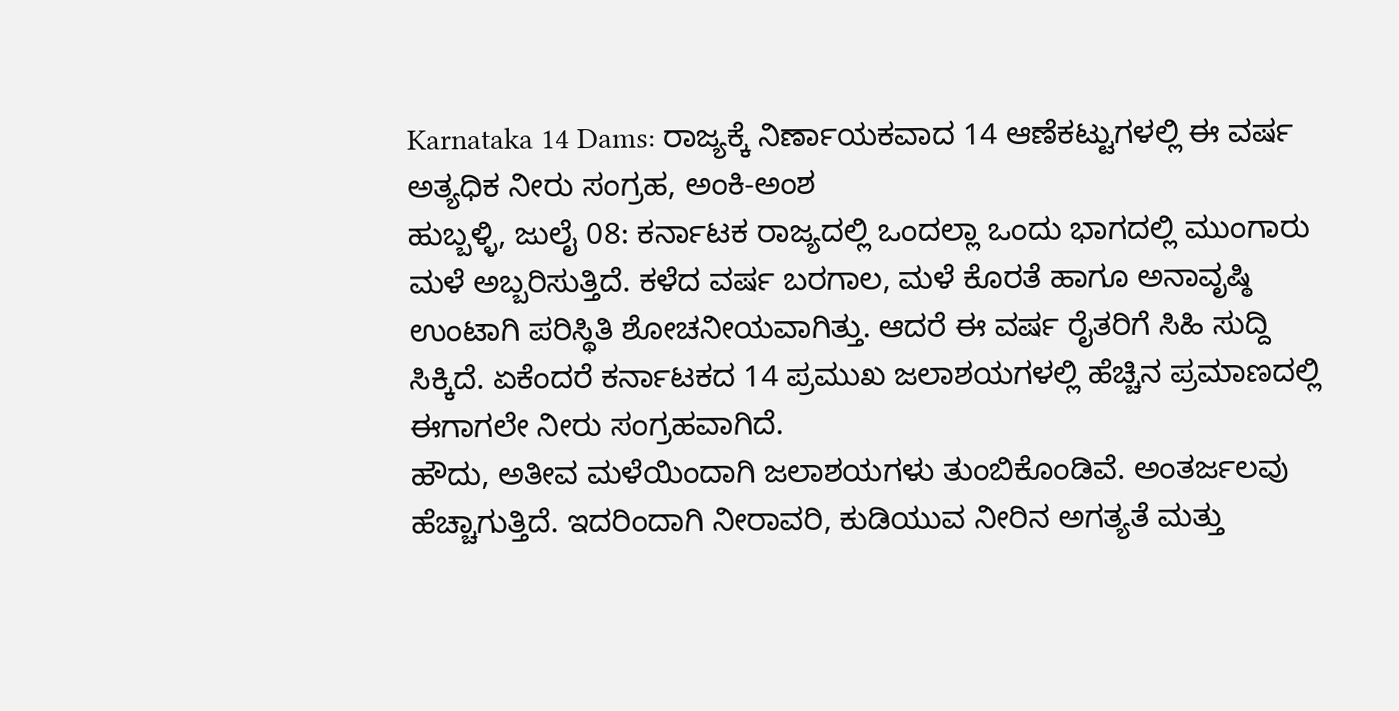Karnataka 14 Dams: ರಾಜ್ಯಕ್ಕೆ ನಿರ್ಣಾಯಕವಾದ 14 ಆಣೆಕಟ್ಟುಗಳಲ್ಲಿ ಈ ವರ್ಷ ಅತ್ಯಧಿಕ ನೀರು ಸಂಗ್ರಹ, ಅಂಕಿ-ಅಂಶ
ಹುಬ್ಬಳ್ಳಿ, ಜುಲೈ 08: ಕರ್ನಾಟಕ ರಾಜ್ಯದಲ್ಲಿ ಒಂದಲ್ಲಾ ಒಂದು ಭಾಗದಲ್ಲಿ ಮುಂಗಾರು ಮಳೆ ಅಬ್ಬರಿಸುತ್ತಿದೆ. ಕಳೆದ ವರ್ಷ ಬರಗಾಲ, ಮಳೆ ಕೊರತೆ ಹಾಗೂ ಅನಾವೃಷ್ಠಿ ಉಂಟಾಗಿ ಪರಿಸ್ಥಿತಿ ಶೋಚನೀಯವಾಗಿತ್ತು. ಆದರೆ ಈ ವರ್ಷ ರೈತರಿಗೆ ಸಿಹಿ ಸುದ್ದಿ ಸಿಕ್ಕಿದೆ. ಏಕೆಂದರೆ ಕರ್ನಾಟಕದ 14 ಪ್ರಮುಖ ಜಲಾಶಯಗಳಲ್ಲಿ ಹೆಚ್ಚಿನ ಪ್ರಮಾಣದಲ್ಲಿ ಈಗಾಗಲೇ ನೀರು ಸಂಗ್ರಹವಾಗಿದೆ.
ಹೌದು, ಅತೀವ ಮಳೆಯಿಂದಾಗಿ ಜಲಾಶಯಗಳು ತುಂಬಿಕೊಂಡಿವೆ. ಅಂತರ್ಜಲವು ಹೆಚ್ಚಾಗುತ್ತಿದೆ. ಇದರಿಂದಾಗಿ ನೀರಾವರಿ, ಕುಡಿಯುವ ನೀರಿನ ಅಗತ್ಯತೆ ಮತ್ತು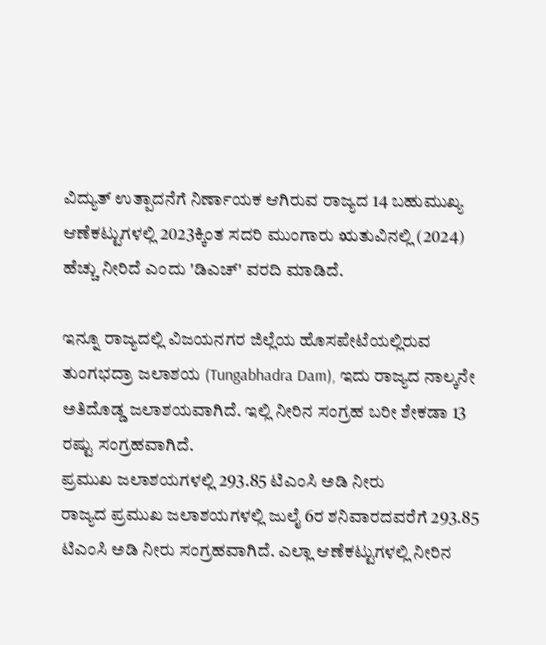ವಿದ್ಯುತ್ ಉತ್ಪಾದನೆಗೆ ನಿರ್ಣಾಯಕ ಆಗಿರುವ ರಾಜ್ಯದ 14 ಬಹುಮುಖ್ಯ ಆಣೆಕಟ್ಟುಗಳಲ್ಲಿ 2023ಕ್ಕಿಂತ ಸದರಿ ಮುಂಗಾರು ಋತುವಿನಲ್ಲಿ (2024) ಹೆಚ್ಚು ನೀರಿದೆ ಎಂದು 'ಡಿಎಚ್' ವರದಿ ಮಾಡಿದೆ.

ಇನ್ನೂ ರಾಜ್ಯದಲ್ಲಿ ವಿಜಯನಗರ ಜಿಲ್ಲೆಯ ಹೊಸಪೇಟೆಯಲ್ಲಿರುವ ತುಂಗಭದ್ರಾ ಜಲಾಶಯ (Tungabhadra Dam), ಇದು ರಾಜ್ಯದ ನಾಲ್ಕನೇ ಅತಿದೊಡ್ಡ ಜಲಾಶಯವಾಗಿದೆ. ಇಲ್ಲಿ ನೀರಿನ ಸಂಗ್ರಹ ಬರೀ ಶೇಕಡಾ 13 ರಷ್ಟು ಸಂಗ್ರಹವಾಗಿದೆ.
ಪ್ರಮುಖ ಜಲಾಶಯಗಳಲ್ಲಿ 293.85 ಟಿಎಂಸಿ ಅಡಿ ನೀರು
ರಾಜ್ಯದ ಪ್ರಮುಖ ಜಲಾಶಯಗಳಲ್ಲಿ ಜುಲೈ 6ರ ಶನಿವಾರದವರೆಗೆ 293.85 ಟಿಎಂಸಿ ಅಡಿ ನೀರು ಸಂಗ್ರಹವಾಗಿದೆ. ಎಲ್ಲಾ ಆಣೆಕಟ್ಟುಗಳಲ್ಲಿ ನೀರಿನ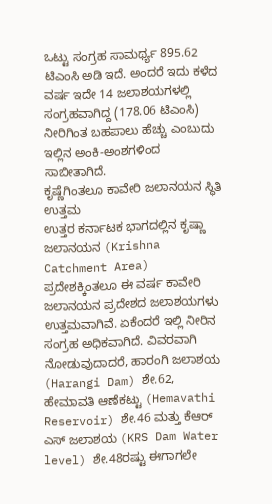ಒಟ್ಟು ಸಂಗ್ರಹ ಸಾಮರ್ಥ್ಯ 895.62 ಟಿಎಂಸಿ ಅಡಿ ಇದೆ. ಅಂದರೆ ಇದು ಕಳೆದ ವರ್ಷ ಇದೇ 14 ಜಲಾಶಯಗಳಲ್ಲಿ ಸಂಗ್ರಹವಾಗಿದ್ದ (178.06 ಟಿಎಂಸಿ) ನೀರಿಗಿಂತ ಬಹಪಾಲು ಹೆಚ್ಚು ಎಂಬುದು ಇಲ್ಲಿನ ಅಂಕಿ-ಅಂಶಗಳಿಂದ ಸಾಬೀತಾಗಿದೆ.
ಕೃಷ್ಣೆಗಿಂತಲೂ ಕಾವೇರಿ ಜಲಾನಯನ ಸ್ಥಿತಿ ಉತ್ತಮ
ಉತ್ತರ ಕರ್ನಾಟಕ ಭಾಗದಲ್ಲಿನ ಕೃಷ್ಣಾ ಜಲಾನಯನ (Krishna Catchment Area) ಪ್ರದೇಶಕ್ಕಿಂತಲೂ ಈ ವರ್ಷ ಕಾವೇರಿ ಜಲಾನಯನ ಪ್ರದೇಶದ ಜಲಾಶಯಗಳು ಉತ್ತಮವಾಗಿವೆ. ಏಕೆಂದರೆ ಇಲ್ಲಿ ನೀರಿನ ಸಂಗ್ರಹ ಅಧಿಕವಾಗಿದೆ. ವಿವರವಾಗಿ ನೋಡುವುದಾದರೆ, ಹಾರಂಗಿ ಜಲಾಶಯ (Harangi Dam) ಶೇ.62, ಹೇಮಾವತಿ ಆಣೆಕಟ್ಟು (Hemavathi Reservoir) ಶೇ.46 ಮತ್ತು ಕೆಆರ್ ಎಸ್ ಜಲಾಶಯ (KRS Dam Water level) ಶೇ.48ರಷ್ಟು ಈಗಾಗಲೇ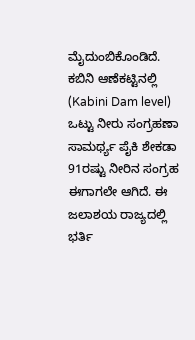ಮೈದುಂಬಿಕೊಂಡಿದೆ.
ಕಬಿನಿ ಆಣೆಕಟ್ಟಿನಲ್ಲಿ (Kabini Dam level) ಒಟ್ಟು ನೀರು ಸಂಗ್ರಹಣಾ ಸಾಮರ್ಥ್ಯ ಪೈಕಿ ಶೇಕಡಾ 91ರಷ್ಟು ನೀರಿನ ಸಂಗ್ರಹ ಈಗಾಗಲೇ ಆಗಿದೆ. ಈ ಜಲಾಶಯ ರಾಜ್ಯದಲ್ಲಿ ಭರ್ತಿ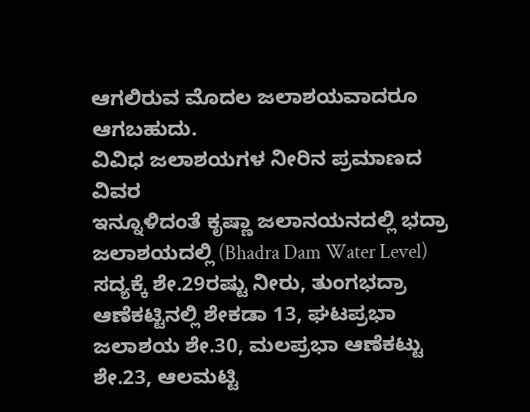ಆಗಲಿರುವ ಮೊದಲ ಜಲಾಶಯವಾದರೂ ಆಗಬಹುದು.
ವಿವಿಧ ಜಲಾಶಯಗಳ ನೀರಿನ ಪ್ರಮಾಣದ ವಿವರ
ಇನ್ನೂಳಿದಂತೆ ಕೃಷ್ಣಾ ಜಲಾನಯನದಲ್ಲಿ ಭದ್ರಾ ಜಲಾಶಯದಲ್ಲಿ (Bhadra Dam Water Level) ಸದ್ಯಕ್ಕೆ ಶೇ.29ರಷ್ಟು ನೀರು, ತುಂಗಭದ್ರಾ ಆಣೆಕಟ್ಟಿನಲ್ಲಿ ಶೇಕಡಾ 13, ಘಟಪ್ರಭಾ ಜಲಾಶಯ ಶೇ.30, ಮಲಪ್ರಭಾ ಆಣೆಕಟ್ಟು ಶೇ.23, ಆಲಮಟ್ಟಿ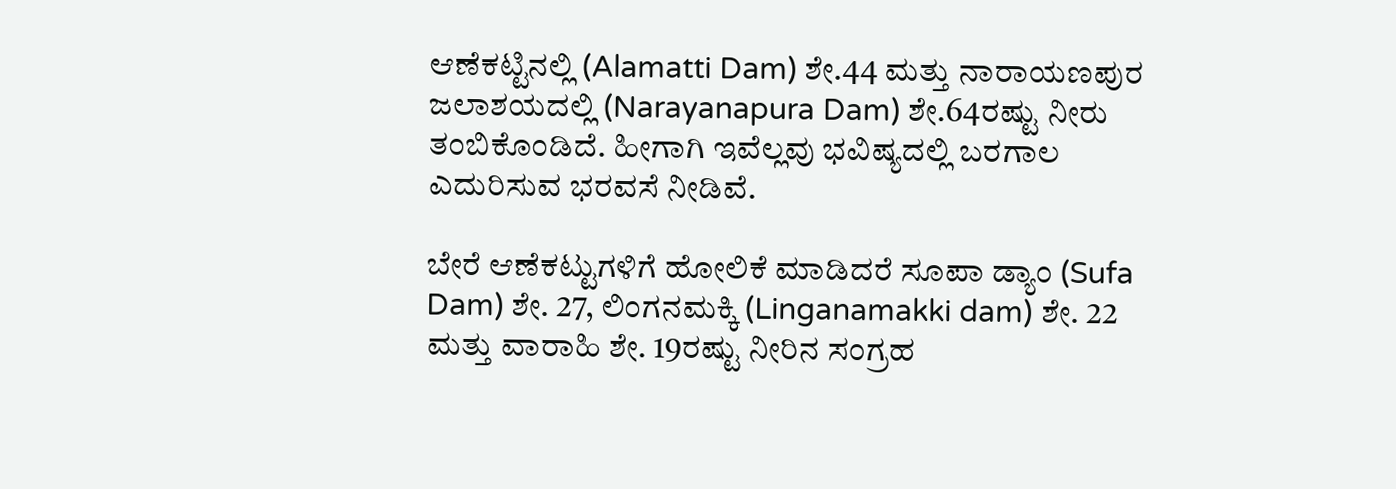ಆಣೆಕಟ್ಟಿನಲ್ಲಿ (Alamatti Dam) ಶೇ.44 ಮತ್ತು ನಾರಾಯಣಪುರ ಜಲಾಶಯದಲ್ಲಿ (Narayanapura Dam) ಶೇ.64ರಷ್ಟು ನೀರು ತಂಬಿಕೊಂಡಿದೆ. ಹೀಗಾಗಿ ಇವೆಲ್ಲವು ಭವಿಷ್ಯದಲ್ಲಿ ಬರಗಾಲ ಎದುರಿಸುವ ಭರವಸೆ ನೀಡಿವೆ.

ಬೇರೆ ಆಣೆಕಟ್ಟುಗಳಿಗೆ ಹೋಲಿಕೆ ಮಾಡಿದರೆ ಸೂಪಾ ಡ್ಯಾಂ (Sufa Dam) ಶೇ. 27, ಲಿಂಗನಮಕ್ಕಿ (Linganamakki dam) ಶೇ. 22 ಮತ್ತು ವಾರಾಹಿ ಶೇ. 19ರಷ್ಟು ನೀರಿನ ಸಂಗ್ರಹ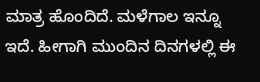ಮಾತ್ರ ಹೊಂದಿದೆ. ಮಳೆಗಾಲ ಇನ್ನೂ ಇದೆ. ಹೀಗಾಗಿ ಮುಂದಿನ ದಿನಗಳಲ್ಲಿ ಈ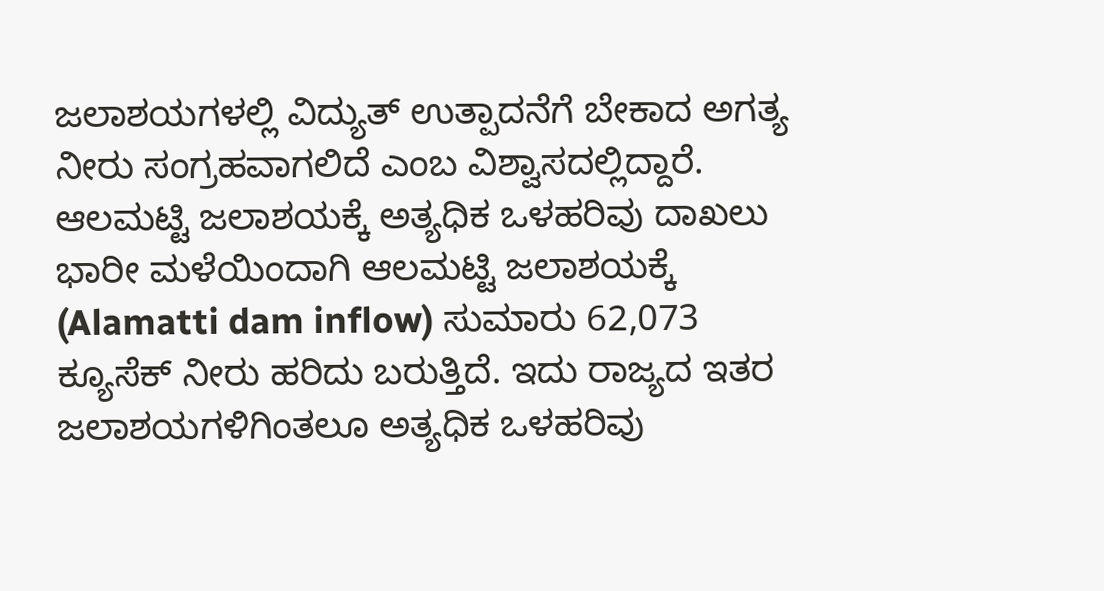ಜಲಾಶಯಗಳಲ್ಲಿ ವಿದ್ಯುತ್ ಉತ್ಪಾದನೆಗೆ ಬೇಕಾದ ಅಗತ್ಯ ನೀರು ಸಂಗ್ರಹವಾಗಲಿದೆ ಎಂಬ ವಿಶ್ವಾಸದಲ್ಲಿದ್ದಾರೆ.
ಆಲಮಟ್ಟಿ ಜಲಾಶಯಕ್ಕೆ ಅತ್ಯಧಿಕ ಒಳಹರಿವು ದಾಖಲು
ಭಾರೀ ಮಳೆಯಿಂದಾಗಿ ಆಲಮಟ್ಟಿ ಜಲಾಶಯಕ್ಕೆ (Alamatti dam inflow) ಸುಮಾರು 62,073 ಕ್ಯೂಸೆಕ್ ನೀರು ಹರಿದು ಬರುತ್ತಿದೆ. ಇದು ರಾಜ್ಯದ ಇತರ ಜಲಾಶಯಗಳಿಗಿಂತಲೂ ಅತ್ಯಧಿಕ ಒಳಹರಿವು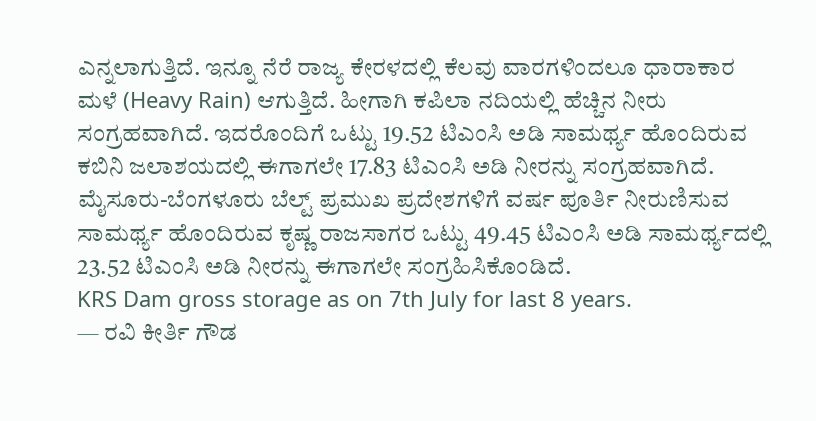ಎನ್ನಲಾಗುತ್ತಿದೆ. ಇನ್ನೂ ನೆರೆ ರಾಜ್ಯ ಕೇರಳದಲ್ಲಿ ಕೆಲವು ವಾರಗಳಿಂದಲೂ ಧಾರಾಕಾರ ಮಳೆ (Heavy Rain) ಆಗುತ್ತಿದೆ. ಹೀಗಾಗಿ ಕಪಿಲಾ ನದಿಯಲ್ಲಿ ಹೆಚ್ಚಿನ ನೀರು ಸಂಗ್ರಹವಾಗಿದೆ. ಇದರೊಂದಿಗೆ ಒಟ್ಟು 19.52 ಟಿಎಂಸಿ ಅಡಿ ಸಾಮರ್ಥ್ಯ ಹೊಂದಿರುವ ಕಬಿನಿ ಜಲಾಶಯದಲ್ಲಿ ಈಗಾಗಲೇ 17.83 ಟಿಎಂಸಿ ಅಡಿ ನೀರನ್ನು ಸಂಗ್ರಹವಾಗಿದೆ.
ಮೈಸೂರು-ಬೆಂಗಳೂರು ಬೆಲ್ಟ್ ಪ್ರಮುಖ ಪ್ರದೇಶಗಳಿಗೆ ವರ್ಷ ಪೂರ್ತಿ ನೀರುಣಿಸುವ ಸಾಮರ್ಥ್ಯ ಹೊಂದಿರುವ ಕೃಷ್ಣ ರಾಜಸಾಗರ ಒಟ್ಟು 49.45 ಟಿಎಂಸಿ ಅಡಿ ಸಾಮರ್ಥ್ಯದಲ್ಲಿ 23.52 ಟಿಎಂಸಿ ಅಡಿ ನೀರನ್ನು ಈಗಾಗಲೇ ಸಂಗ್ರಹಿಸಿಕೊಂಡಿದೆ.
KRS Dam gross storage as on 7th July for last 8 years.
— ರವಿ ಕೀರ್ತಿ ಗೌಡ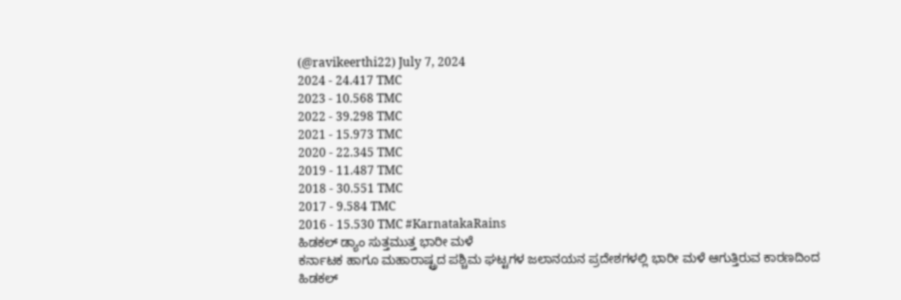(@ravikeerthi22) July 7, 2024
2024 - 24.417 TMC
2023 - 10.568 TMC
2022 - 39.298 TMC
2021 - 15.973 TMC
2020 - 22.345 TMC
2019 - 11.487 TMC
2018 - 30.551 TMC
2017 - 9.584 TMC
2016 - 15.530 TMC #KarnatakaRains
ಹಿಡಕಲ್ ಡ್ಯಾಂ ಸುತ್ತಮುತ್ತ ಭಾರೀ ಮಳೆ
ಕರ್ನಾಟಕ ಹಾಗೂ ಮಹಾರಾಷ್ಟ್ರದ ಪಶ್ಚಿಮ ಘಟ್ಟಗಳ ಜಲಾನಯನ ಪ್ರದೇಶಗಳಲ್ಲಿ ಭಾರೀ ಮಳೆ ಆಗುತ್ತಿರುವ ಕಾರಣದಿಂದ ಹಿಡಕಲ್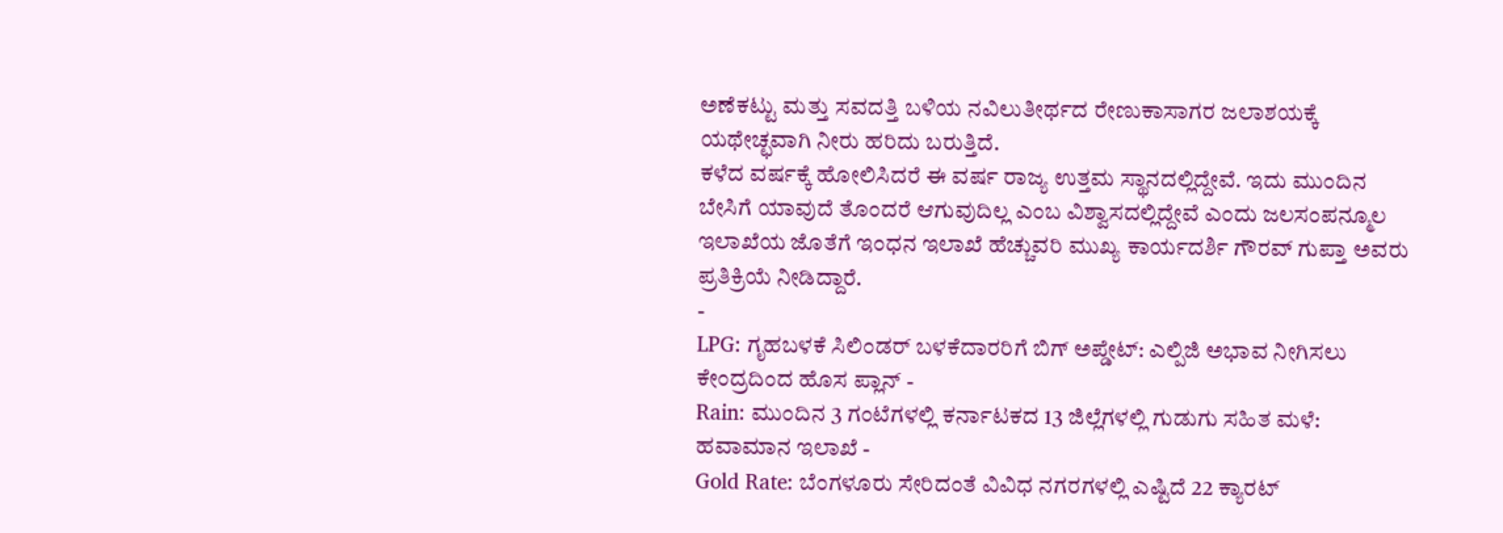ಅಣೆಕಟ್ಟು ಮತ್ತು ಸವದತ್ತಿ ಬಳಿಯ ನವಿಲುತೀರ್ಥದ ರೇಣುಕಾಸಾಗರ ಜಲಾಶಯಕ್ಕೆ ಯಥೇಚ್ಛವಾಗಿ ನೀರು ಹರಿದು ಬರುತ್ತಿದೆ.
ಕಳೆದ ವರ್ಷಕ್ಕೆ ಹೋಲಿಸಿದರೆ ಈ ವರ್ಷ ರಾಜ್ಯ ಉತ್ತಮ ಸ್ಥಾನದಲ್ಲಿದ್ದೇವೆ. ಇದು ಮುಂದಿನ ಬೇಸಿಗೆ ಯಾವುದೆ ತೊಂದರೆ ಆಗುವುದಿಲ್ಲ ಎಂಬ ವಿಶ್ವಾಸದಲ್ಲಿದ್ದೇವೆ ಎಂದು ಜಲಸಂಪನ್ಮೂಲ ಇಲಾಖೆಯ ಜೊತೆಗೆ ಇಂಧನ ಇಲಾಖೆ ಹೆಚ್ಚುವರಿ ಮುಖ್ಯ ಕಾರ್ಯದರ್ಶಿ ಗೌರವ್ ಗುಪ್ತಾ ಅವರು ಪ್ರತಿಕ್ರಿಯೆ ನೀಡಿದ್ದಾರೆ.
-
LPG: ಗೃಹಬಳಕೆ ಸಿಲಿಂಡರ್ ಬಳಕೆದಾರರಿಗೆ ಬಿಗ್ ಅಪ್ಡೇಟ್: ಎಲ್ಪಿಜಿ ಅಭಾವ ನೀಗಿಸಲು ಕೇಂದ್ರದಿಂದ ಹೊಸ ಪ್ಲಾನ್ -
Rain: ಮುಂದಿನ 3 ಗಂಟೆಗಳಲ್ಲಿ ಕರ್ನಾಟಕದ 13 ಜಿಲ್ಲೆಗಳಲ್ಲಿ ಗುಡುಗು ಸಹಿತ ಮಳೆ: ಹವಾಮಾನ ಇಲಾಖೆ -
Gold Rate: ಬೆಂಗಳೂರು ಸೇರಿದಂತೆ ವಿವಿಧ ನಗರಗಳಲ್ಲಿ ಎಷ್ಟಿದೆ 22 ಕ್ಯಾರಟ್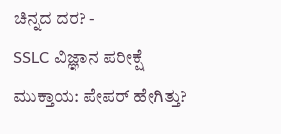ಚಿನ್ನದ ದರ? -
SSLC ವಿಜ್ಞಾನ ಪರೀಕ್ಷೆ ಮುಕ್ತಾಯ: ಪೇಪರ್ ಹೇಗಿತ್ತು?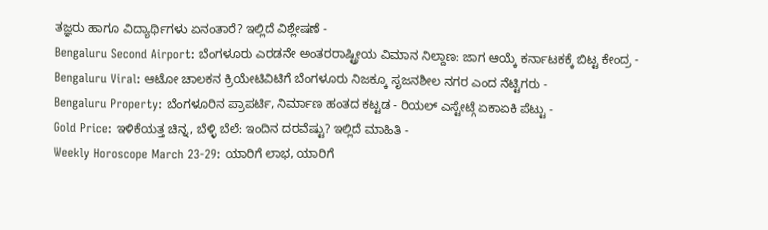ತಜ್ಞರು ಹಾಗೂ ವಿದ್ಯಾರ್ಥಿಗಳು ಏನಂತಾರೆ? ಇಲ್ಲಿದೆ ವಿಶ್ಲೇಷಣೆ -
Bengaluru Second Airport: ಬೆಂಗಳೂರು ಎರಡನೇ ಅಂತರರಾಷ್ಟ್ರೀಯ ವಿಮಾನ ನಿಲ್ದಾಣ: ಜಾಗ ಆಯ್ಕೆ ಕರ್ನಾಟಕಕ್ಕೆ ಬಿಟ್ಟ ಕೇಂದ್ರ -
Bengaluru Viral: ಆಟೋ ಚಾಲಕನ ಕ್ರಿಯೇಟಿವಿಟಿಗೆ ಬೆಂಗಳೂರು ನಿಜಕ್ಕೂ ಸೃಜನಶೀಲ ನಗರ ಎಂದ ನೆಟ್ಟಿಗರು -
Bengaluru Property: ಬೆಂಗಳೂರಿನ ಪ್ರಾಪರ್ಟಿ, ನಿರ್ಮಾಣ ಹಂತದ ಕಟ್ಟಡ - ರಿಯಲ್ ಎಸ್ಟೇಟ್ಗೆ ಏಕಾಏಕಿ ಪೆಟ್ಟು -
Gold Price: ಇಳಿಕೆಯತ್ತ ಚಿನ್ನ, ಬೆಳ್ಳಿ ಬೆಲೆ: ಇಂದಿನ ದರವೆಷ್ಟು? ಇಲ್ಲಿದೆ ಮಾಹಿತಿ -
Weekly Horoscope March 23-29: ಯಾರಿಗೆ ಲಾಭ, ಯಾರಿಗೆ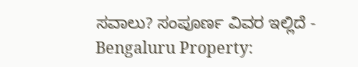ಸವಾಲು? ಸಂಪೂರ್ಣ ವಿವರ ಇಲ್ಲಿದೆ -
Bengaluru Property: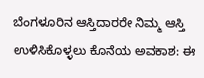ಬೆಂಗಳೂರಿನ ಆಸ್ತಿದಾರರೇ ನಿಮ್ಮ ಆಸ್ತಿ ಉಳಿಸಿಕೊಳ್ಳಲು ಕೊನೆಯ ಅವಕಾಶ: ಈ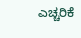ಎಚ್ಚರಿಕೆ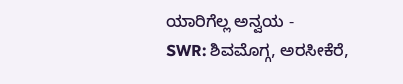ಯಾರಿಗೆಲ್ಲ ಅನ್ವಯ -
SWR: ಶಿವಮೊಗ್ಗ, ಅರಸೀಕೆರೆ,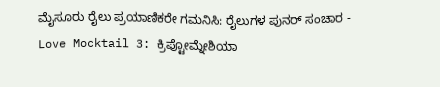ಮೈಸೂರು ರೈಲು ಪ್ರಯಾಣಿಕರೇ ಗಮನಿಸಿ: ರೈಲುಗಳ ಪುನರ್ ಸಂಚಾರ -
Love Mocktail 3: ಕ್ರಿಪ್ಟೋಮ್ನೇಶಿಯಾ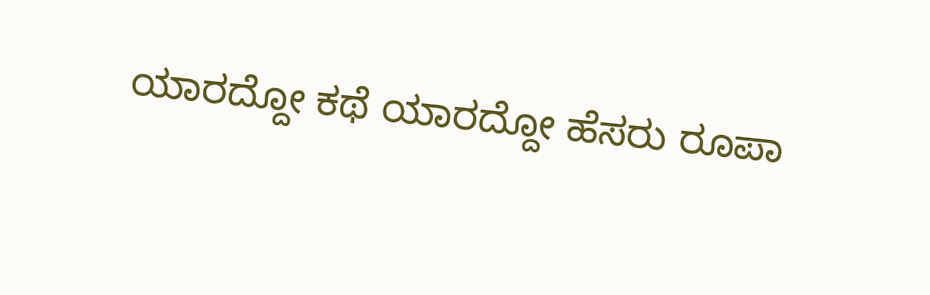ಯಾರದ್ದೋ ಕಥೆ ಯಾರದ್ದೋ ಹೆಸರು ರೂಪಾ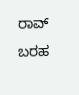ರಾವ್ ಬರಹ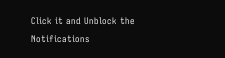Click it and Unblock the Notifications